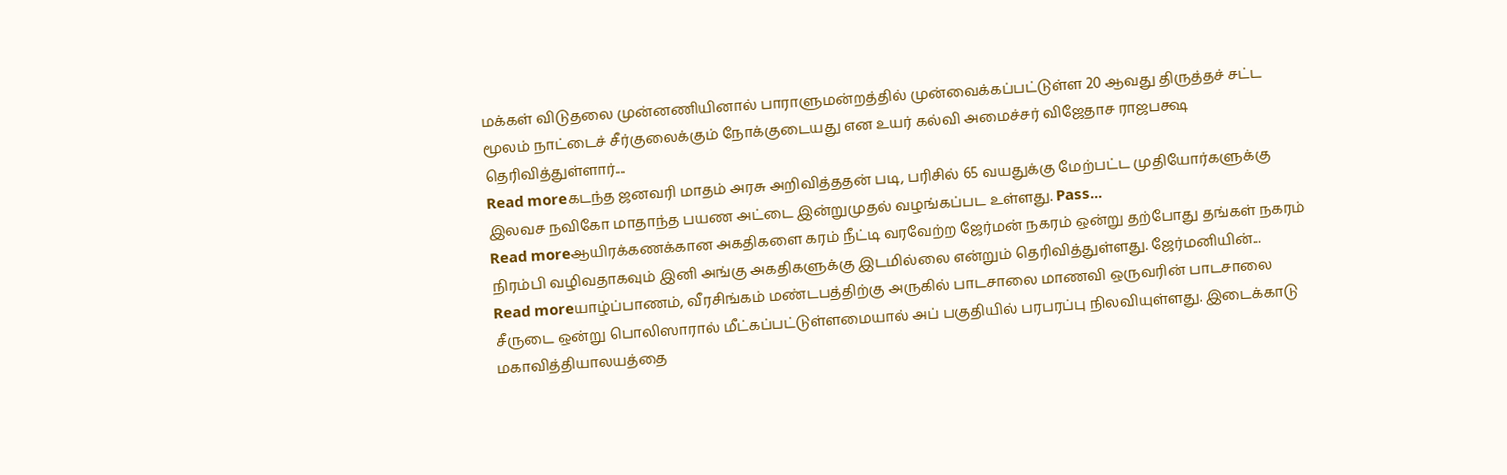மக்கள் விடுதலை முன்னணியினால் பாராளுமன்றத்தில் முன்வைக்கப்பட்டுள்ள 20 ஆவது திருத்தச் சட்ட மூலம் நாட்டைச் சீர்குலைக்கும் நோக்குடையது என உயர் கல்வி அமைச்சர் விஜேதாச ராஜபக்ஷ தெரிவித்துள்ளார்....
Read moreகடந்த ஜனவரி மாதம் அரசு அறிவித்ததன் படி, பரிசில் 65 வயதுக்கு மேற்பட்ட முதியோர்களுக்கு இலவச நவிகோ மாதாந்த பயண அட்டை இன்றுமுதல் வழங்கப்பட உள்ளது. Pass...
Read moreஆயிரக்கணக்கான அகதிகளை கரம் நீட்டி வரவேற்ற ஜேர்மன் நகரம் ஒன்று தற்போது தங்கள் நகரம் நிரம்பி வழிவதாகவும் இனி அங்கு அகதிகளுக்கு இடமில்லை என்றும் தெரிவித்துள்ளது. ஜேர்மனியின்...
Read moreயாழ்ப்பாணம், வீரசிங்கம் மண்டபத்திற்கு அருகில் பாடசாலை மாணவி ஒருவரின் பாடசாலை சீருடை ஒன்று பொலிஸாரால் மீட்கப்பட்டுள்ளமையால் அப் பகுதியில் பரபரப்பு நிலவியுள்ளது. இடைக்காடு மகாவித்தியாலயத்தை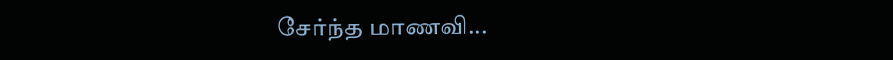சேர்ந்த மாணவி...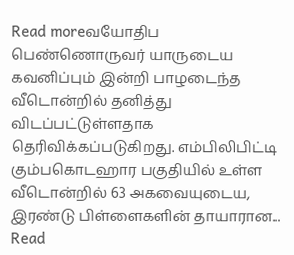Read moreவயோதிப பெண்ணொருவர் யாருடைய கவனிப்பும் இன்றி பாழடைந்த வீடொன்றில் தனித்து விடப்பட்டுள்ளதாக தெரிவிக்கப்படுகிறது. எம்பிலிபிட்டி கும்பகொடஹார பகுதியில் உள்ள வீடொன்றில் 63 அகவையுடைய, இரண்டு பிள்ளைகளின் தாயாரான...
Read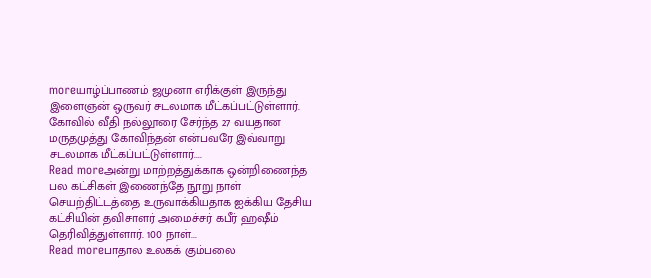moreயாழ்ப்பாணம் ஜமுனா எரிக்குள் இருந்து இளைஞன் ஒருவர் சடலமாக மீட்கப்பட்டுள்ளார். கோவில் வீதி நல்லூரை சேர்ந்த 27 வயதான மருதமுத்து கோவிந்தன் என்பவரே இவ்வாறு சடலமாக மீட்கப்பட்டுள்ளார்....
Read moreஅன்று மாற்றத்துக்காக ஒன்றிணைந்த பல கட்சிகள் இணைந்தே நூறு நாள் செயற்திட்டத்தை உருவாக்கியதாக ஐக்கிய தேசிய கட்சியின் தவிசாளர் அமைச்சர் கபீர் ஹஷீம் தெரிவித்துள்ளார். 100 நாள்...
Read moreபாதால உலகக் கும்பலை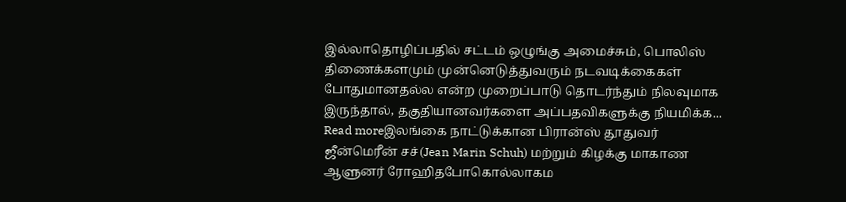இல்லாதொழிப்பதில் சட்டம் ஒழுங்கு அமைச்சும், பொலிஸ் திணைக்களமும் முன்னெடுத்துவரும் நடவடிக்கைகள் போதுமானதல்ல என்ற முறைப்பாடு தொடர்ந்தும் நிலவுமாக இருந்தால், தகுதியானவர்களை அப்பதவிகளுக்கு நியமிக்க...
Read moreஇலங்கை நாட்டுக்கான பிரான்ஸ் தூதுவர் ஜீன்மெரீன் சச்(Jean Marin Schuh) மற்றும் கிழக்கு மாகாண ஆளுனர் ரோஹிதபோகொல்லாகம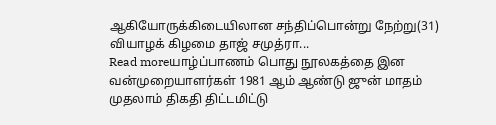ஆகியோருக்கிடையிலான சந்திப்பொன்று நேற்று(31) வியாழக் கிழமை தாஜ் சமுத்ரா...
Read moreயாழ்ப்பாணம் பொது நூலகத்தை இன வன்முறையாளர்கள் 1981 ஆம் ஆண்டு ஜுன் மாதம் முதலாம் திகதி திட்டமிட்டு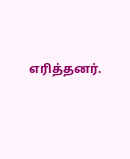எரித்தனர்.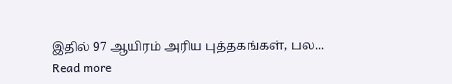இதில் 97 ஆயிரம் அரிய புத்தகங்கள், பல...
Read more